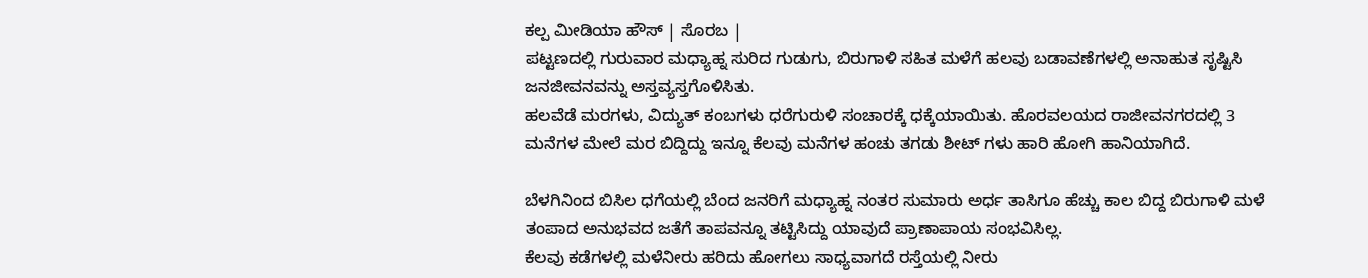ಕಲ್ಪ ಮೀಡಿಯಾ ಹೌಸ್ | ಸೊರಬ |
ಪಟ್ಟಣದಲ್ಲಿ ಗುರುವಾರ ಮಧ್ಯಾಹ್ನ ಸುರಿದ ಗುಡುಗು, ಬಿರುಗಾಳಿ ಸಹಿತ ಮಳೆಗೆ ಹಲವು ಬಡಾವಣೆಗಳಲ್ಲಿ ಅನಾಹುತ ಸೃಷ್ಟಿಸಿ ಜನಜೀವನವನ್ನು ಅಸ್ತವ್ಯಸ್ತಗೊಳಿಸಿತು.
ಹಲವೆಡೆ ಮರಗಳು, ವಿದ್ಯುತ್ ಕಂಬಗಳು ಧರೆಗುರುಳಿ ಸಂಚಾರಕ್ಕೆ ಧಕ್ಕೆಯಾಯಿತು. ಹೊರವಲಯದ ರಾಜೀವನಗರದಲ್ಲಿ 3 ಮನೆಗಳ ಮೇಲೆ ಮರ ಬಿದ್ದಿದ್ದು ಇನ್ನೂ ಕೆಲವು ಮನೆಗಳ ಹಂಚು ತಗಡು ಶೀಟ್ ಗಳು ಹಾರಿ ಹೋಗಿ ಹಾನಿಯಾಗಿದೆ.

ಬೆಳಗಿನಿಂದ ಬಿಸಿಲ ಧಗೆಯಲ್ಲಿ ಬೆಂದ ಜನರಿಗೆ ಮಧ್ಯಾಹ್ನ ನಂತರ ಸುಮಾರು ಅರ್ಧ ತಾಸಿಗೂ ಹೆಚ್ಚು ಕಾಲ ಬಿದ್ದ ಬಿರುಗಾಳಿ ಮಳೆ ತಂಪಾದ ಅನುಭವದ ಜತೆಗೆ ತಾಪವನ್ನೂ ತಟ್ಟಿಸಿದ್ದು ಯಾವುದೆ ಪ್ರಾಣಾಪಾಯ ಸಂಭವಿಸಿಲ್ಲ.
ಕೆಲವು ಕಡೆಗಳಲ್ಲಿ ಮಳೆನೀರು ಹರಿದು ಹೋಗಲು ಸಾಧ್ಯವಾಗದೆ ರಸ್ತೆಯಲ್ಲಿ ನೀರು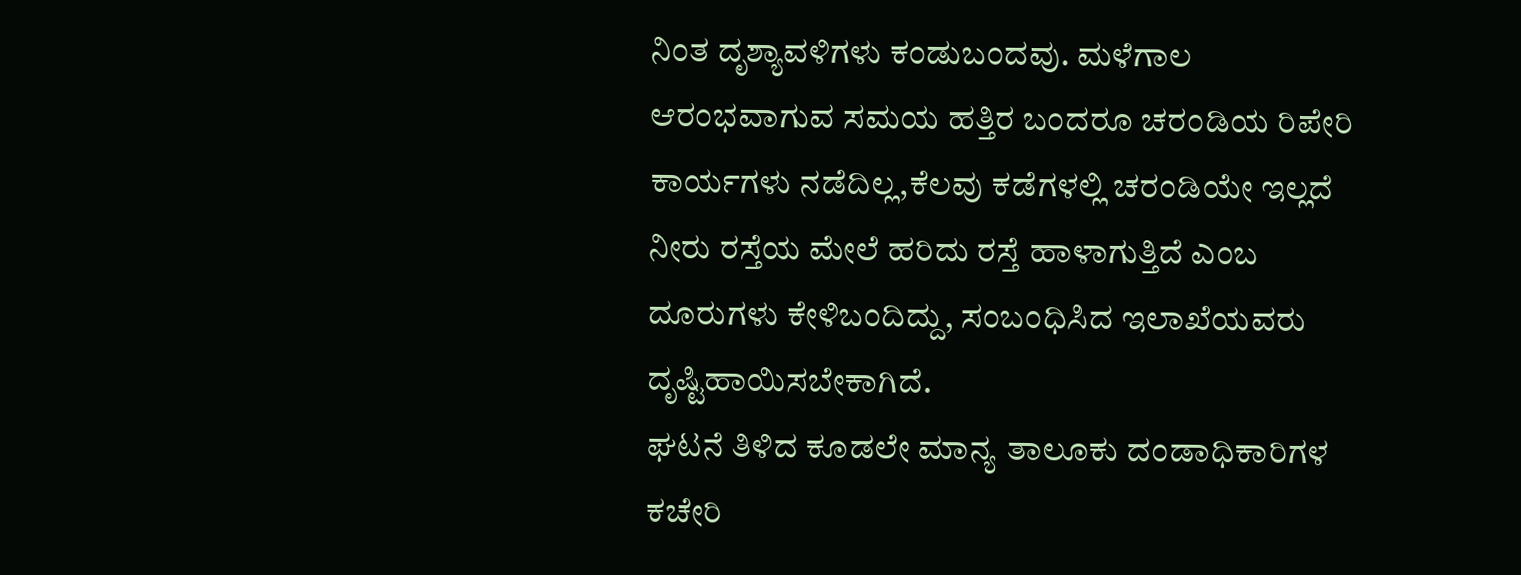ನಿಂತ ದೃಶ್ಯಾವಳಿಗಳು ಕಂಡುಬಂದವು. ಮಳೆಗಾಲ ಆರಂಭವಾಗುವ ಸಮಯ ಹತ್ತಿರ ಬಂದರೂ ಚರಂಡಿಯ ರಿಪೇರಿ ಕಾರ್ಯಗಳು ನಡೆದಿಲ್ಲ,ಕೆಲವು ಕಡೆಗಳಲ್ಲಿ ಚರಂಡಿಯೇ ಇಲ್ಲದೆ ನೀರು ರಸ್ತೆಯ ಮೇಲೆ ಹರಿದು ರಸ್ತೆ ಹಾಳಾಗುತ್ತಿದೆ ಎಂಬ ದೂರುಗಳು ಕೇಳಿಬಂದಿದ್ದು, ಸಂಬಂಧಿಸಿದ ಇಲಾಖೆಯವರು ದೃಷ್ಟಿಹಾಯಿಸಬೇಕಾಗಿದೆ.
ಘಟನೆ ತಿಳಿದ ಕೂಡಲೇ ಮಾನ್ಯ ತಾಲೂಕು ದಂಡಾಧಿಕಾರಿಗಳ ಕಚೇರಿ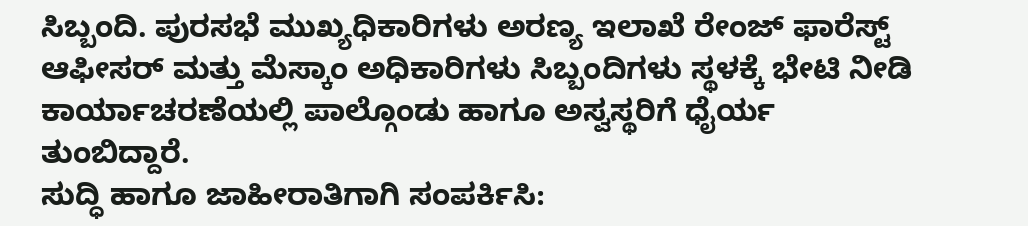ಸಿಬ್ಬಂದಿ. ಪುರಸಭೆ ಮುಖ್ಯಧಿಕಾರಿಗಳು ಅರಣ್ಯ ಇಲಾಖೆ ರೇಂಜ್ ಫಾರೆಸ್ಟ್ ಆಫೀಸರ್ ಮತ್ತು ಮೆಸ್ಕಾಂ ಅಧಿಕಾರಿಗಳು ಸಿಬ್ಬಂದಿಗಳು ಸ್ಥಳಕ್ಕೆ ಭೇಟಿ ನೀಡಿ ಕಾರ್ಯಾಚರಣೆಯಲ್ಲಿ ಪಾಲ್ಗೊಂಡು ಹಾಗೂ ಅಸ್ವಸ್ಥರಿಗೆ ಧೈರ್ಯ ತುಂಬಿದ್ದಾರೆ.
ಸುದ್ಧಿ ಹಾಗೂ ಜಾಹೀರಾತಿಗಾಗಿ ಸಂಪರ್ಕಿಸಿ: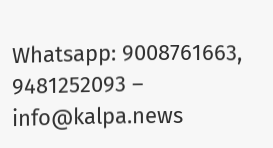Whatsapp: 9008761663, 9481252093 – info@kalpa.news